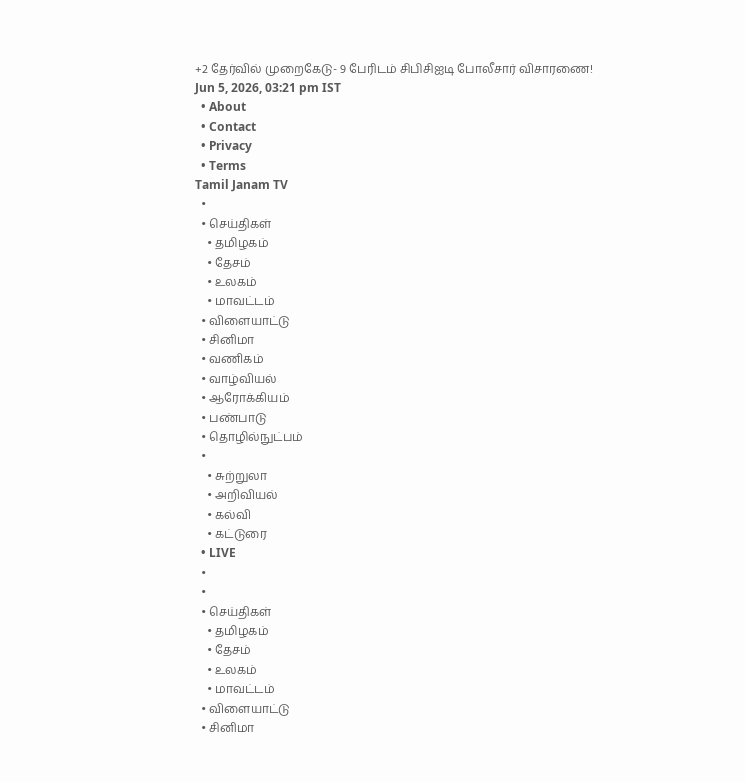+2 தேர்வில் முறைகேடு- 9 பேரிடம் சிபிசிஐடி போலீசார் விசாரணை!
Jun 5, 2026, 03:21 pm IST
  • About
  • Contact
  • Privacy
  • Terms
Tamil Janam TV
  •
  • செய்திகள்
    • தமிழகம்
    • தேசம்
    • உலகம்
    • மாவட்டம்
  • விளையாட்டு
  • சினிமா
  • வணிகம்
  • வாழ்வியல்
  • ஆரோக்கியம்
  • பண்பாடு
  • தொழில்நுட்பம்
  •
    • சுற்றுலா
    • அறிவியல்
    • கல்வி
    • கட்டுரை
  • LIVE
  •
  •
  • செய்திகள்
    • தமிழகம்
    • தேசம்
    • உலகம்
    • மாவட்டம்
  • விளையாட்டு
  • சினிமா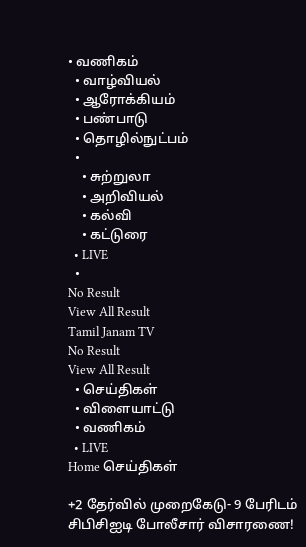• வணிகம்
  • வாழ்வியல்
  • ஆரோக்கியம்
  • பண்பாடு
  • தொழில்நுட்பம்
  •
    • சுற்றுலா
    • அறிவியல்
    • கல்வி
    • கட்டுரை
  • LIVE
  •
No Result
View All Result
Tamil Janam TV
No Result
View All Result
  • செய்திகள்
  • விளையாட்டு
  • வணிகம்
  • LIVE
Home செய்திகள்

+2 தேர்வில் முறைகேடு- 9 பேரிடம் சிபிசிஐடி போலீசார் விசாரணை!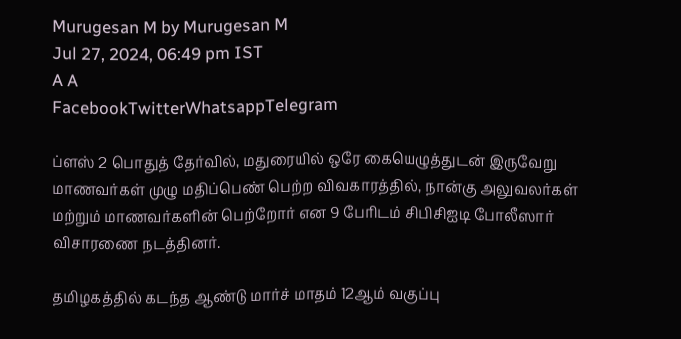Murugesan M by Murugesan M
Jul 27, 2024, 06:49 pm IST
A A
FacebookTwitterWhatsappTelegram

ப்ளஸ் 2 பொதுத் தேர்வில், மதுரையில் ஒரே கையெழுத்துடன் இருவேறு மாணவர்கள் முழு மதிப்பெண் பெற்ற விவகாரத்தில், நான்கு அலுவலர்கள் மற்றும் மாணவர்களின் பெற்றோர் என 9 பேரிடம் சிபிசிஐடி போலீஸார் விசாரணை நடத்தினர்.

தமிழகத்தில் கடந்த ஆண்டு மார்ச் மாதம் 12ஆம் வகுப்பு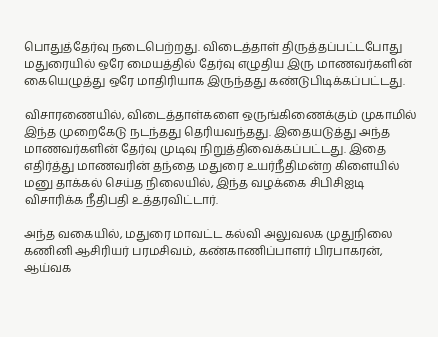பொதுத்தேர்வு நடைபெற்றது. விடைத்தாள் திருத்தப்பட்டபோது மதுரையில் ஒரே மையத்தில் தேர்வு எழுதிய இரு மாணவர்களின் கையெழுத்து ஒரே மாதிரியாக இருந்தது கண்டுபிடிக்கப்பட்டது.

விசாரணையில், விடைத்தாள்களை ஒருங்கிணைக்கும் முகாமில் இந்த முறைகேடு நடந்தது தெரியவந்தது. இதையடுத்து அந்த மாணவர்களின் தேர்வு முடிவு நிறுத்திவைக்கப்பட்டது. இதை எதிர்த்து மாணவரின் தந்தை மதுரை உயர்நீதிமன்ற கிளையில் மனு தாக்கல் செய்த நிலையில், இந்த வழக்கை சிபிசிஐடி விசாரிக்க நீதிபதி உத்தரவிட்டார்.

அந்த வகையில், மதுரை மாவட்ட கல்வி அலுவலக முதுநிலை கணினி ஆசிரியர் பரமசிவம், கண்காணிப்பாளர் பிரபாகரன், ஆய்வக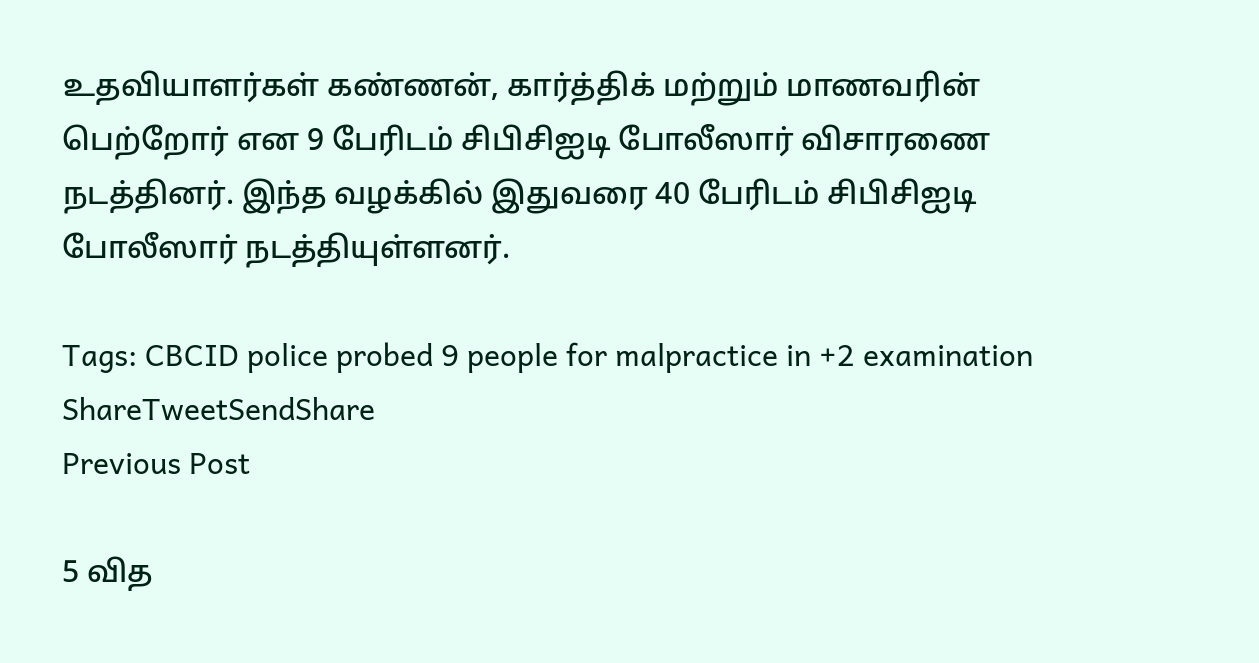உதவியாளர்கள் கண்ணன், கார்த்திக் மற்றும் மாணவரின் பெற்றோர் என 9 பேரிடம் சிபிசிஐடி போலீஸார் விசாரணை நடத்தினர். இந்த வழக்கில் இதுவரை 40 பேரிடம் சிபிசிஐடி போலீஸார் நடத்தியுள்ளனர்.

Tags: CBCID police probed 9 people for malpractice in +2 examination
ShareTweetSendShare
Previous Post

5 வித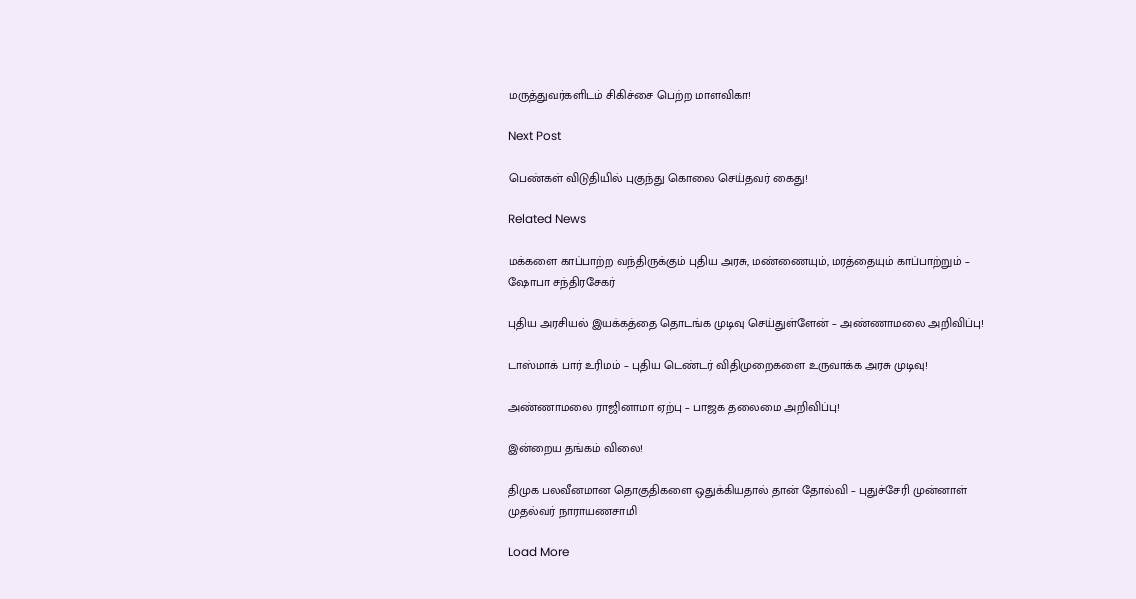மருத்துவர்களிடம் சிகிச்சை பெற்ற மாளவிகா!

Next Post

பெண்கள் விடுதியில் புகுந்து கொலை செய்தவர் கைது!

Related News

மக்களை காப்பாற்ற வந்திருக்கும் புதிய அரசு, மண்ணையும், மரத்தையும் காப்பாற்றும் – ஷோபா சந்திரசேகர்

புதிய அரசியல் இயக்கத்தை தொடங்க முடிவு செய்துள்ளேன் – அண்ணாமலை அறிவிப்பு!

டாஸ்மாக் பார் உரிமம் – புதிய டெண்டர் விதிமுறைகளை உருவாக்க அரசு முடிவு!

அண்ணாமலை ராஜினாமா ஏற்பு – பாஜக தலைமை அறிவிப்பு!

இன்றைய தங்கம் விலை!

திமுக பலவீனமான தொகுதிகளை ஒதுக்கியதால் தான் தோல்வி – புதுச்சேரி முன்னாள் முதல்வர் நாராயணசாமி

Load More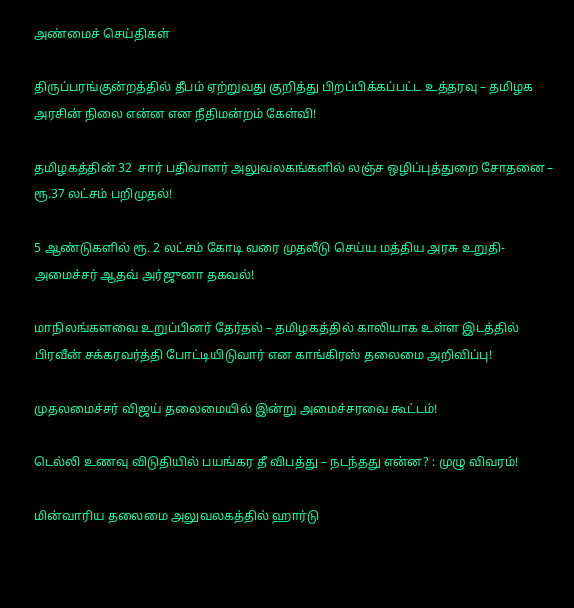அண்மைச் செய்திகள்

திருப்பரங்குன்றத்தில் தீபம் ஏற்றுவது குறித்து பிறப்பிக்கப்பட்ட உத்தரவு – தமிழக அரசின் நிலை என்ன என நீதிமன்றம் கேள்வி!

தமிழகத்தின் 32  சார் பதிவாளர் அலுவலகங்களில் லஞ்ச ஒழிப்புத்துறை சோதனை – ரூ.37 லட்சம் பறிமுதல்!

5 ஆண்டுகளில் ரூ. 2 லட்சம் கோடி வரை முதலீடு செய்ய மத்திய அரசு உறுதி- அமைச்சர் ஆதவ் அர்ஜுனா தகவல்!

மாநிலங்களவை உறுப்பினர் தேர்தல் – தமிழகத்தில் காலியாக உள்ள இடத்தில் பிரவீன் சக்கரவர்த்தி போட்டியிடுவார் என காங்கிரஸ் தலைமை அறிவிப்பு!

முதலமைச்சர் விஜய் தலைமையில் இன்று அமைச்சரவை கூட்டம்!

டெல்லி உணவு விடுதியில் பயங்கர தீ விபத்து – நடந்தது என்ன? : முழு விவரம்!

மின்வாரிய தலைமை அலுவலகத்தில் ஹார்டு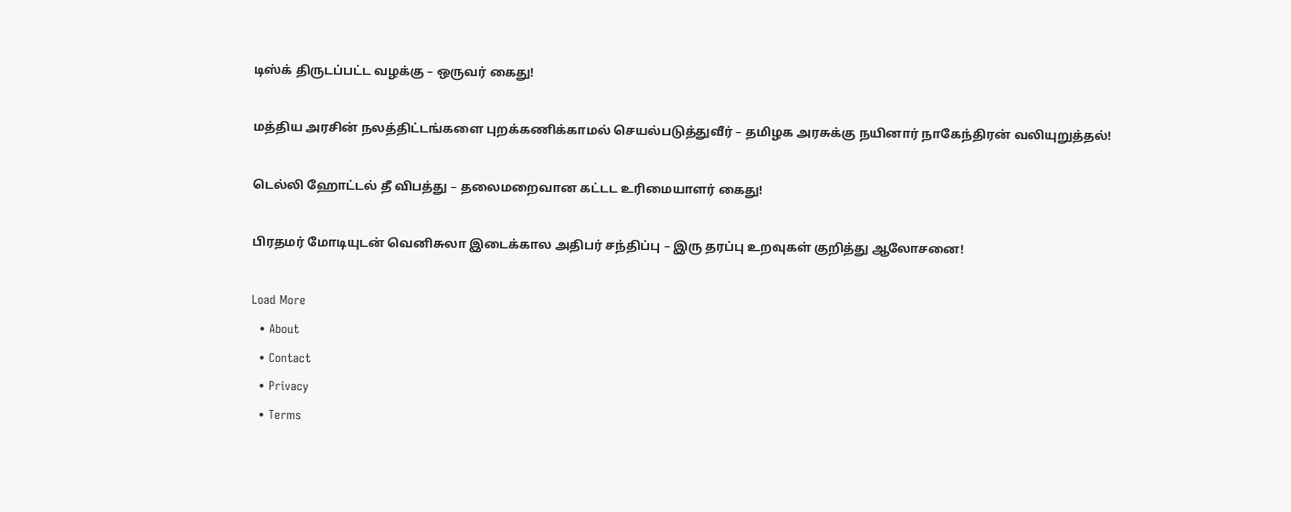டிஸ்க் திருடப்பட்ட வழக்கு – ஒருவர் கைது!

மத்திய அரசின் நலத்திட்டங்களை புறக்கணிக்காமல் செயல்படுத்துவீர் – தமிழக அரசுக்கு நயினார் நாகேந்திரன் வலியுறுத்தல்!

டெல்லி ஹோட்டல் தீ விபத்து – தலைமறைவான கட்டட உரிமையாளர் கைது!

பிரதமர் மோடியுடன் வெனிசுலா இடைக்கால அதிபர் சந்திப்பு – இரு தரப்பு உறவுகள் குறித்து ஆலோசனை!

Load More
  • About
  • Contact
  • Privacy
  • Terms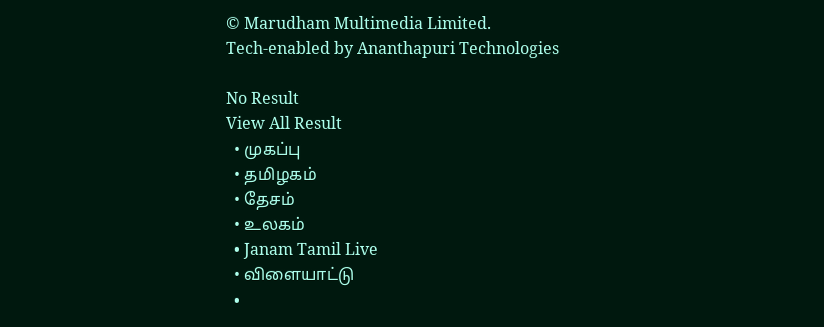© Marudham Multimedia Limited.
Tech-enabled by Ananthapuri Technologies

No Result
View All Result
  • முகப்பு
  • தமிழகம்
  • தேசம்
  • உலகம்
  • Janam Tamil Live
  • விளையாட்டு
  •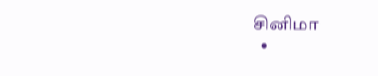சினிமா
  •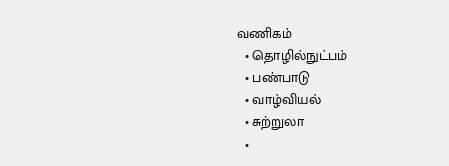வணிகம்
  • தொழில்நுட்பம்
  • பண்பாடு
  • வாழ்வியல்
  • சுற்றுலா
  •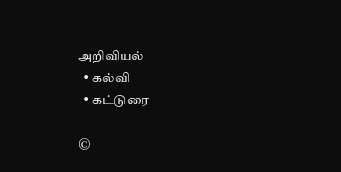அறிவியல்
  • கல்வி
  • கட்டுரை

©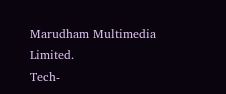Marudham Multimedia Limited.
Tech-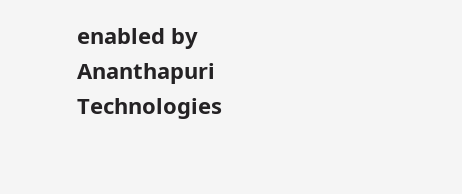enabled by Ananthapuri Technologies